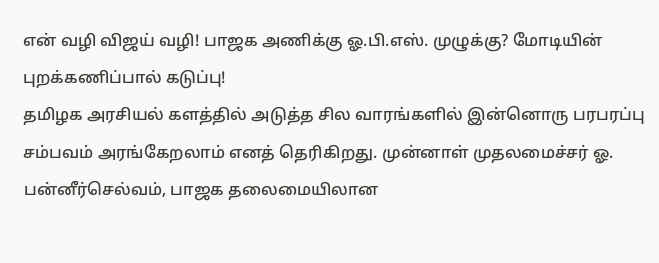என் வழி விஜய் வழி! பாஜக அணிக்கு ஓ.பி.எஸ். முழுக்கு? மோடியின் புறக்கணிப்பால் கடுப்பு!
தமிழக அரசியல் களத்தில் அடுத்த சில வாரங்களில் இன்னொரு பரபரப்பு சம்பவம் அரங்கேறலாம் எனத் தெரிகிறது. முன்னாள் முதலமைச்சர் ஓ. பன்னீர்செல்வம், பாஜக தலைமையிலான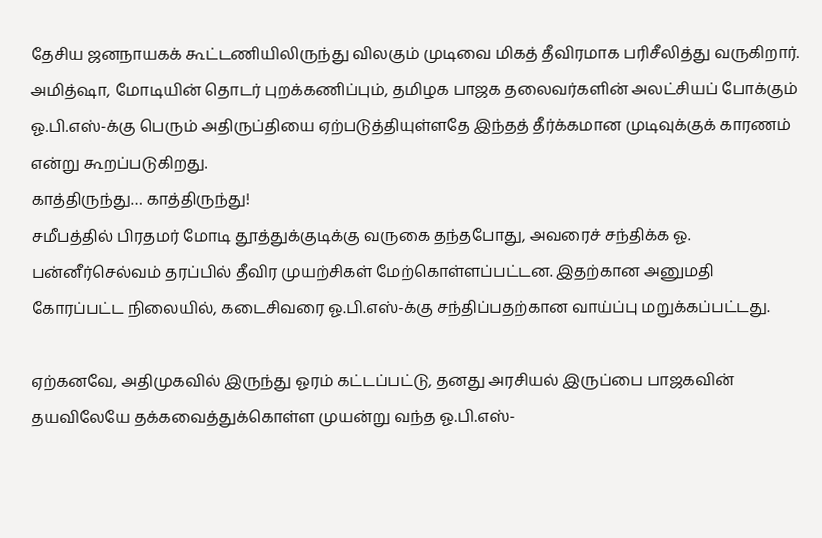தேசிய ஜனநாயகக் கூட்டணியிலிருந்து விலகும் முடிவை மிகத் தீவிரமாக பரிசீலித்து வருகிறார்.
அமித்ஷா, மோடியின் தொடர் புறக்கணிப்பும், தமிழக பாஜக தலைவர்களின் அலட்சியப் போக்கும் ஓ.பி.எஸ்-க்கு பெரும் அதிருப்தியை ஏற்படுத்தியுள்ளதே இந்தத் தீர்க்கமான முடிவுக்குக் காரணம் என்று கூறப்படுகிறது.
காத்திருந்து… காத்திருந்து!
சமீபத்தில் பிரதமர் மோடி தூத்துக்குடிக்கு வருகை தந்தபோது, அவரைச் சந்திக்க ஓ. பன்னீர்செல்வம் தரப்பில் தீவிர முயற்சிகள் மேற்கொள்ளப்பட்டன. இதற்கான அனுமதி கோரப்பட்ட நிலையில், கடைசிவரை ஓ.பி.எஸ்-க்கு சந்திப்பதற்கான வாய்ப்பு மறுக்கப்பட்டது.

ஏற்கனவே, அதிமுகவில் இருந்து ஓரம் கட்டப்பட்டு, தனது அரசியல் இருப்பை பாஜகவின் தயவிலேயே தக்கவைத்துக்கொள்ள முயன்று வந்த ஓ.பி.எஸ்-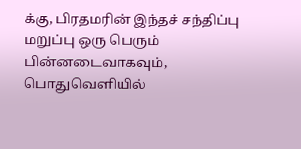க்கு, பிரதமரின் இந்தச் சந்திப்பு மறுப்பு ஒரு பெரும் பின்னடைவாகவும், பொதுவெளியில்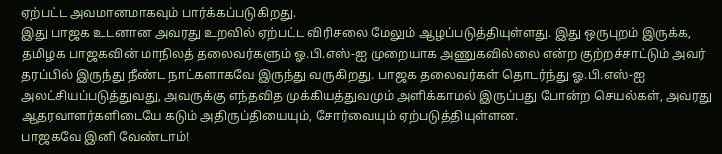ஏற்பட்ட அவமானமாகவும் பார்க்கப்படுகிறது.
இது பாஜக உடனான அவரது உறவில் ஏற்பட்ட விரிசலை மேலும் ஆழப்படுத்தியுள்ளது. இது ஒருபுறம் இருக்க, தமிழக பாஜகவின் மாநிலத் தலைவர்களும் ஓ.பி.எஸ்-ஐ முறையாக அணுகவில்லை என்ற குற்றச்சாட்டும் அவர் தரப்பில் இருந்து நீண்ட நாட்களாகவே இருந்து வருகிறது. பாஜக தலைவர்கள் தொடர்ந்து ஓ.பி.எஸ்-ஐ அலட்சியப்படுத்துவது, அவருக்கு எந்தவித முக்கியத்துவமும் அளிக்காமல் இருப்பது போன்ற செயல்கள், அவரது ஆதரவாளர்களிடையே கடும் அதிருப்தியையும், சோர்வையும் ஏற்படுத்தியுள்ளன.
பாஜகவே இனி வேண்டாம்!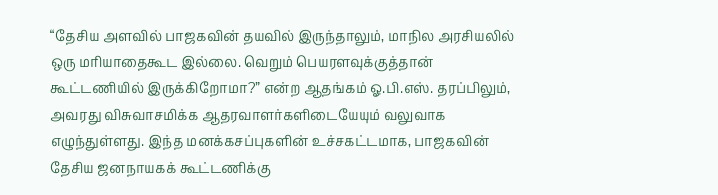“தேசிய அளவில் பாஜகவின் தயவில் இருந்தாலும், மாநில அரசியலில் ஒரு மரியாதைகூட இல்லை. வெறும் பெயரளவுக்குத்தான் கூட்டணியில் இருக்கிறோமா?” என்ற ஆதங்கம் ஓ.பி.எஸ். தரப்பிலும், அவரது விசுவாசமிக்க ஆதரவாளர்களிடையேயும் வலுவாக எழுந்துள்ளது. இந்த மனக்கசப்புகளின் உச்சகட்டமாக, பாஜகவின் தேசிய ஜனநாயகக் கூட்டணிக்கு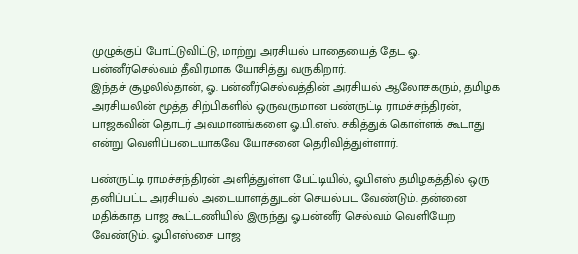முழுக்குப் போட்டுவிட்டு, மாற்று அரசியல் பாதையைத் தேட ஓ. பன்னீர்செல்வம் தீவிரமாக யோசித்து வருகிறார்.
இந்தச் சூழலில்தான், ஓ. பன்னீர்செல்வத்தின் அரசியல் ஆலோசகரும், தமிழக அரசியலின் மூத்த சிற்பிகளில் ஒருவருமான பண்ருட்டி ராமச்சந்திரன், பாஜகவின் தொடர் அவமானங்களை ஓ.பி.எஸ். சகித்துக் கொள்ளக் கூடாது என்று வெளிப்படையாகவே யோசனை தெரிவித்துள்ளார்.

பண்ருட்டி ராமச்சந்திரன் அளித்துள்ள பேட்டியில், ஓபிஎஸ் தமிழகத்தில் ஒரு தனிப்பட்ட அரசியல் அடையாளத்துடன் செயல்பட வேண்டும். தன்னை மதிக்காத பாஜ கூட்டணியில் இருந்து ஓ.பன்னீர் செல்வம் வெளியேற வேண்டும். ஓபிஎஸ்சை பாஜ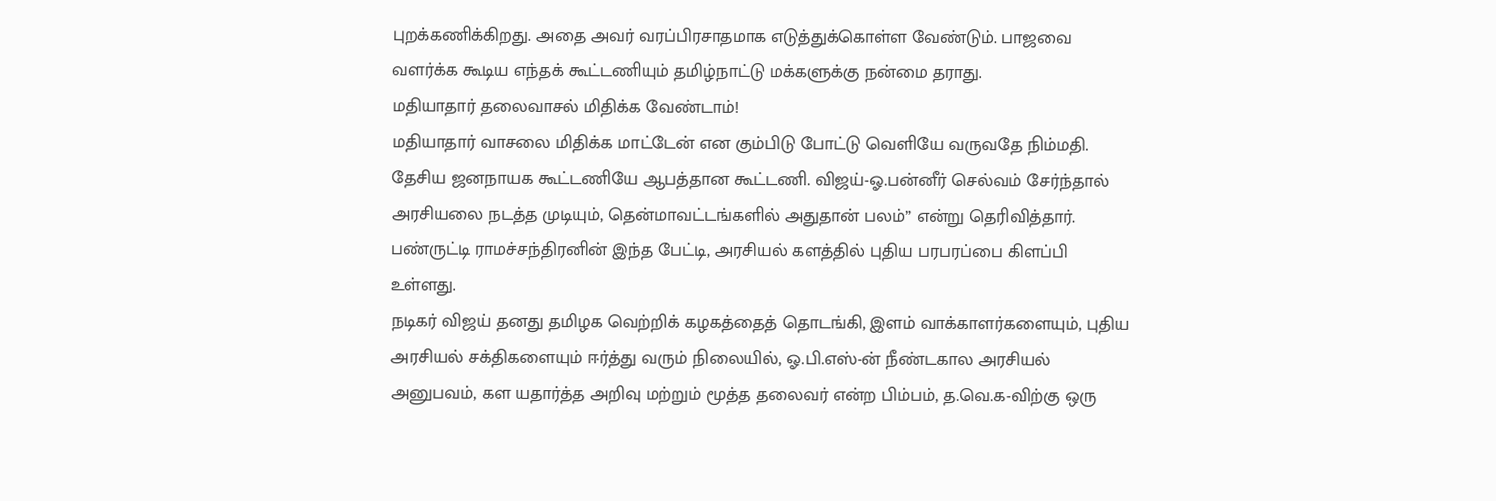புறக்கணிக்கிறது. அதை அவர் வரப்பிரசாதமாக எடுத்துக்கொள்ள வேண்டும். பாஜவை வளர்க்க கூடிய எந்தக் கூட்டணியும் தமிழ்நாட்டு மக்களுக்கு நன்மை தராது.
மதியாதார் தலைவாசல் மிதிக்க வேண்டாம்!
மதியாதார் வாசலை மிதிக்க மாட்டேன் என கும்பிடு போட்டு வெளியே வருவதே நிம்மதி. தேசிய ஜனநாயக கூட்டணியே ஆபத்தான கூட்டணி. விஜய்-ஓ.பன்னீர் செல்வம் சேர்ந்தால் அரசியலை நடத்த முடியும், தென்மாவட்டங்களில் அதுதான் பலம்” என்று தெரிவித்தார். பண்ருட்டி ராமச்சந்திரனின் இந்த பேட்டி, அரசியல் களத்தில் புதிய பரபரப்பை கிளப்பி உள்ளது.
நடிகர் விஜய் தனது தமிழக வெற்றிக் கழகத்தைத் தொடங்கி, இளம் வாக்காளர்களையும், புதிய அரசியல் சக்திகளையும் ஈர்த்து வரும் நிலையில், ஓ.பி.எஸ்-ன் நீண்டகால அரசியல் அனுபவம், கள யதார்த்த அறிவு மற்றும் மூத்த தலைவர் என்ற பிம்பம், த.வெ.க-விற்கு ஒரு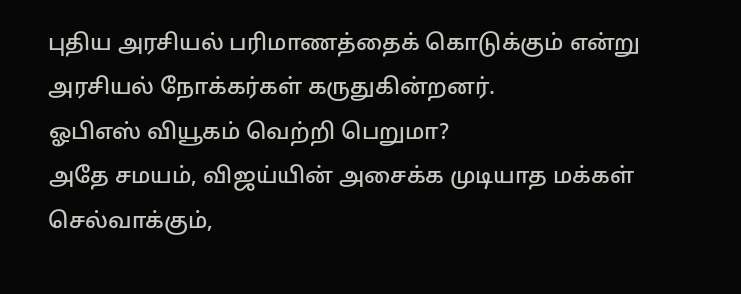புதிய அரசியல் பரிமாணத்தைக் கொடுக்கும் என்று அரசியல் நோக்கர்கள் கருதுகின்றனர்.
ஓபிஎஸ் வியூகம் வெற்றி பெறுமா?
அதே சமயம், விஜய்யின் அசைக்க முடியாத மக்கள் செல்வாக்கும்,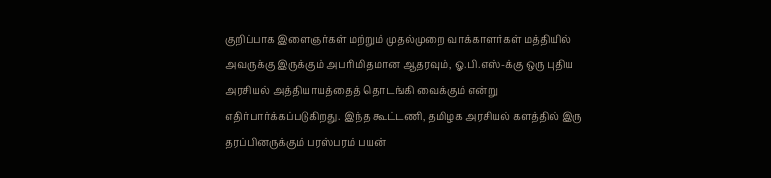குறிப்பாக இளைஞர்கள் மற்றும் முதல்முறை வாக்காளர்கள் மத்தியில் அவருக்கு இருக்கும் அபரிமிதமான ஆதரவும், ஓ.பி.எஸ்-க்கு ஒரு புதிய அரசியல் அத்தியாயத்தைத் தொடங்கி வைக்கும் என்று எதிர்பார்க்கப்படுகிறது. இந்த கூட்டணி, தமிழக அரசியல் களத்தில் இரு தரப்பினருக்கும் பரஸ்பரம் பயன்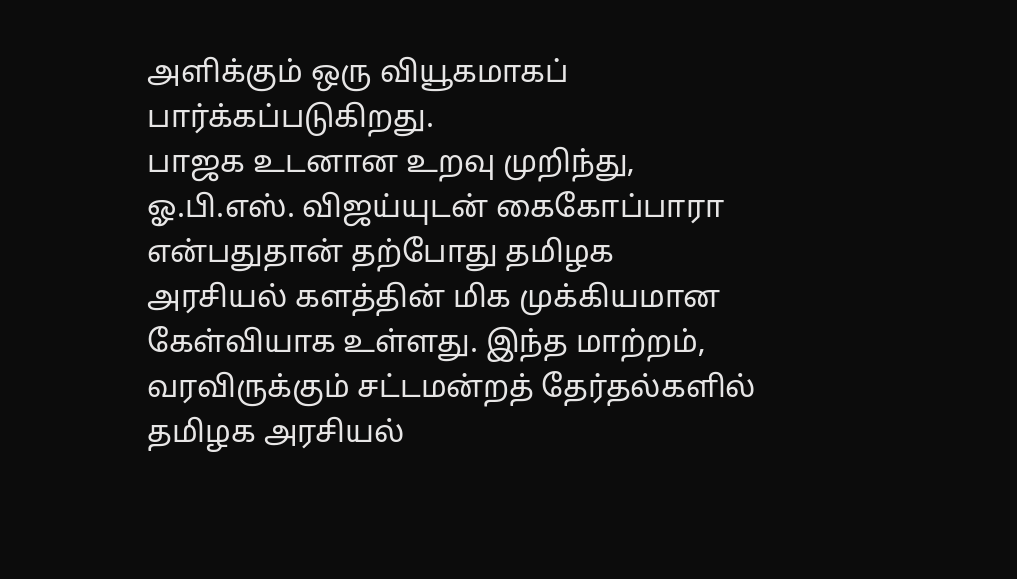அளிக்கும் ஒரு வியூகமாகப் பார்க்கப்படுகிறது.
பாஜக உடனான உறவு முறிந்து, ஓ.பி.எஸ். விஜய்யுடன் கைகோப்பாரா என்பதுதான் தற்போது தமிழக அரசியல் களத்தின் மிக முக்கியமான கேள்வியாக உள்ளது. இந்த மாற்றம், வரவிருக்கும் சட்டமன்றத் தேர்தல்களில் தமிழக அரசியல்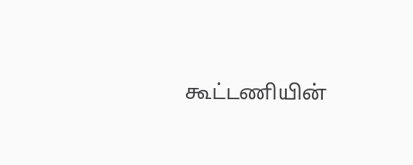கூட்டணியின்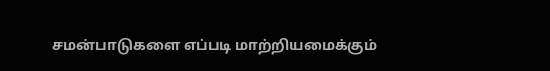சமன்பாடுகளை எப்படி மாற்றியமைக்கும்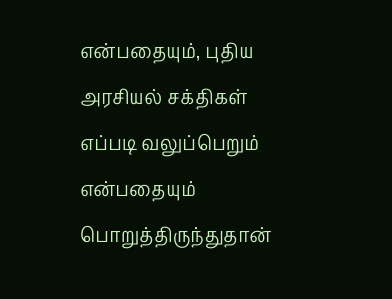என்பதையும், புதிய அரசியல் சக்திகள் எப்படி வலுப்பெறும் என்பதையும் பொறுத்திருந்துதான்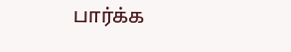பார்க்க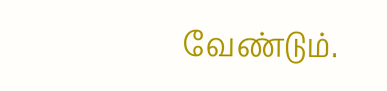வேண்டும்.